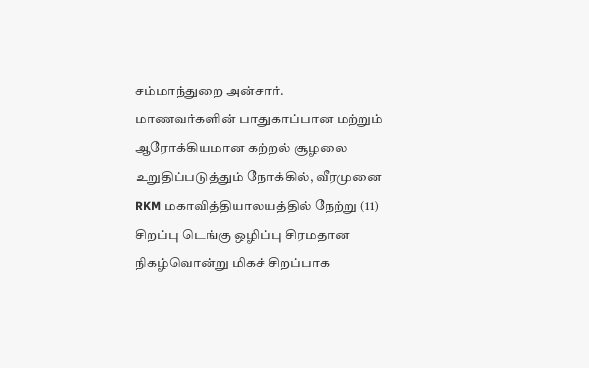சம்மாந்துறை அன்சார்.
மாணவர்களின் பாதுகாப்பான மற்றும் ஆரோக்கியமான கற்றல் சூழலை உறுதிப்படுத்தும் நோக்கில், வீரமுனை RKM மகாவித்தியாலயத்தில் நேற்று (11) சிறப்பு டெங்கு ஒழிப்பு சிரமதான நிகழ்வொன்று மிகச் சிறப்பாக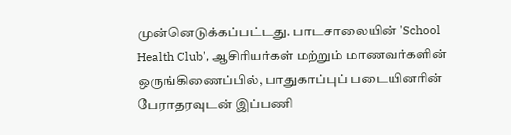முன்னெடுக்கப்பட்டது. பாடசாலையின் 'School Health Club', ஆசிரியர்கள் மற்றும் மாணவர்களின் ஒருங்கிணைப்பில், பாதுகாப்புப் படையினரின் பேராதரவுடன் இப்பணி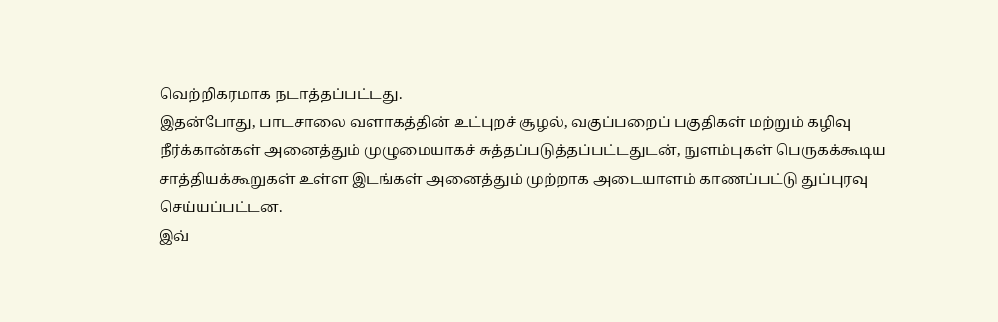வெற்றிகரமாக நடாத்தப்பட்டது.
இதன்போது, பாடசாலை வளாகத்தின் உட்புறச் சூழல், வகுப்பறைப் பகுதிகள் மற்றும் கழிவு நீர்க்கான்கள் அனைத்தும் முழுமையாகச் சுத்தப்படுத்தப்பட்டதுடன், நுளம்புகள் பெருகக்கூடிய சாத்தியக்கூறுகள் உள்ள இடங்கள் அனைத்தும் முற்றாக அடையாளம் காணப்பட்டு துப்புரவு செய்யப்பட்டன.
இவ்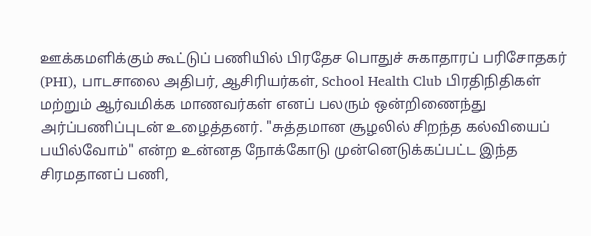ஊக்கமளிக்கும் கூட்டுப் பணியில் பிரதேச பொதுச் சுகாதாரப் பரிசோதகர் (PHI), பாடசாலை அதிபர், ஆசிரியர்கள், School Health Club பிரதிநிதிகள் மற்றும் ஆர்வமிக்க மாணவர்கள் எனப் பலரும் ஒன்றிணைந்து அர்ப்பணிப்புடன் உழைத்தனர். "சுத்தமான சூழலில் சிறந்த கல்வியைப் பயில்வோம்" என்ற உன்னத நோக்கோடு முன்னெடுக்கப்பட்ட இந்த சிரமதானப் பணி,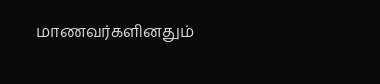மாணவர்களினதும்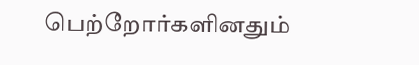பெற்றோர்களினதும்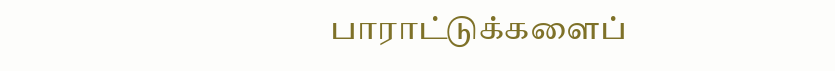பாராட்டுக்களைப்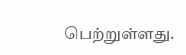பெற்றுள்ளது.